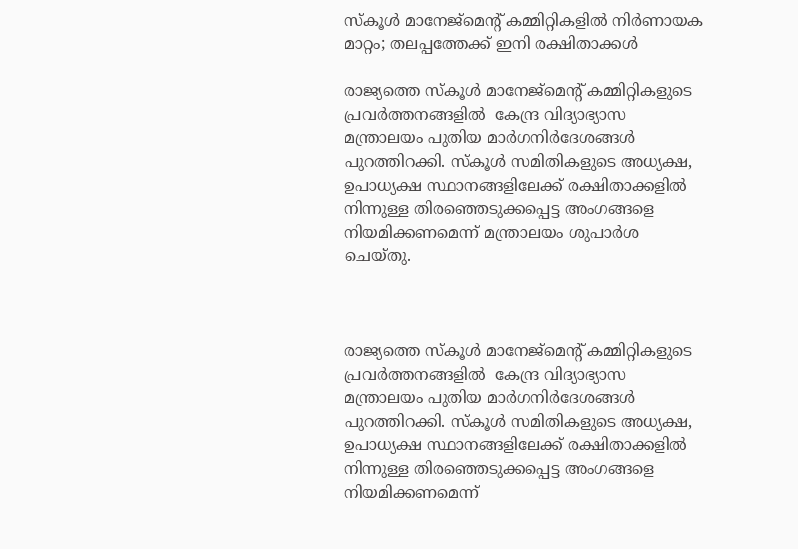സ്കൂൾ മാനേജ്‌മെന്റ് കമ്മിറ്റികളിൽ നിർണായക മാറ്റം; തലപ്പത്തേക്ക് ഇനി രക്ഷിതാക്കൾ

രാജ്യത്തെ സ്കൂൾ മാനേജ്‌മെന്റ് കമ്മിറ്റികളുടെ പ്രവർത്തനങ്ങളിൽ  കേന്ദ്ര വിദ്യാഭ്യാസ മന്ത്രാലയം പുതിയ മാർഗനിർദേശങ്ങൾ പുറത്തിറക്കി. സ്കൂൾ സമിതികളുടെ അധ്യക്ഷ, ഉപാധ്യക്ഷ സ്ഥാനങ്ങളിലേക്ക് രക്ഷിതാക്കളിൽ നിന്നുള്ള തിരഞ്ഞെടുക്കപ്പെട്ട അംഗങ്ങളെ നിയമിക്കണമെന്ന് മന്ത്രാലയം ശുപാർശ ചെയ്തു.



രാജ്യത്തെ സ്കൂൾ മാനേജ്‌മെന്റ് കമ്മിറ്റികളുടെ പ്രവർത്തനങ്ങളിൽ  കേന്ദ്ര വിദ്യാഭ്യാസ മന്ത്രാലയം പുതിയ മാർഗനിർദേശങ്ങൾ പുറത്തിറക്കി. സ്കൂൾ സമിതികളുടെ അധ്യക്ഷ, ഉപാധ്യക്ഷ സ്ഥാനങ്ങളിലേക്ക് രക്ഷിതാക്കളിൽ നിന്നുള്ള തിരഞ്ഞെടുക്കപ്പെട്ട അംഗങ്ങളെ നിയമിക്കണമെന്ന്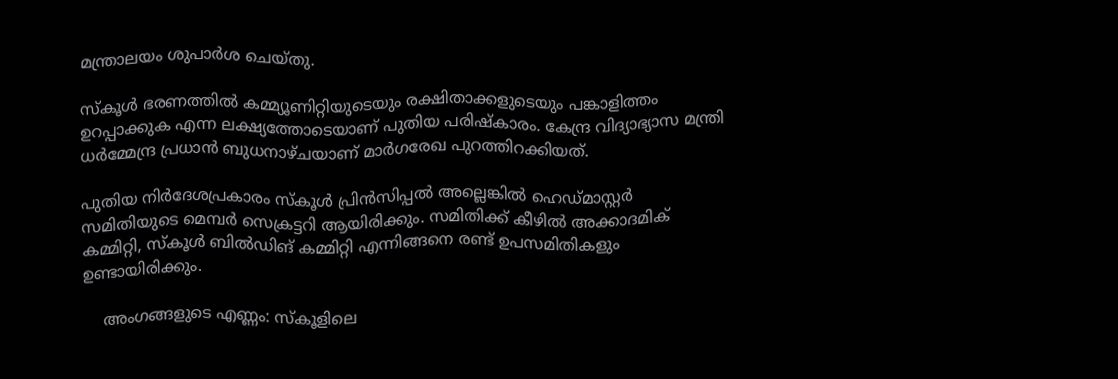മന്ത്രാലയം ശുപാർശ ചെയ്തു.

സ്കൂൾ ഭരണത്തിൽ കമ്മ്യൂണിറ്റിയുടെയും രക്ഷിതാക്കളുടെയും പങ്കാളിത്തം ഉറപ്പാക്കുക എന്ന ലക്ഷ്യത്തോടെയാണ് പുതിയ പരിഷ്കാരം. കേന്ദ്ര വിദ്യാഭ്യാസ മന്ത്രി ധർമ്മേന്ദ്ര പ്രധാൻ ബുധനാഴ്ചയാണ് മാർഗരേഖ പുറത്തിറക്കിയത്.

പുതിയ നിർദേശപ്രകാരം സ്കൂൾ പ്രിൻസിപ്പൽ അല്ലെങ്കിൽ ഹെഡ്മാസ്റ്റർ സമിതിയുടെ മെമ്പർ സെക്രട്ടറി ആയിരിക്കും. സമിതിക്ക് കീഴിൽ അക്കാദമിക് കമ്മിറ്റി, സ്കൂൾ ബിൽഡിങ് കമ്മിറ്റി എന്നിങ്ങനെ രണ്ട് ഉപസമിതികളും ഉണ്ടായിരിക്കും.

    അംഗങ്ങളുടെ എണ്ണം: സ്കൂളിലെ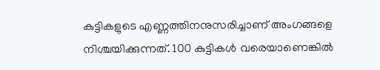കുട്ടികളുടെ എണ്ണത്തിനനുസരിച്ചാണ് അംഗങ്ങളെ നിശ്ചയിക്കുന്നത്. 100 കുട്ടികൾ വരെയാണെങ്കിൽ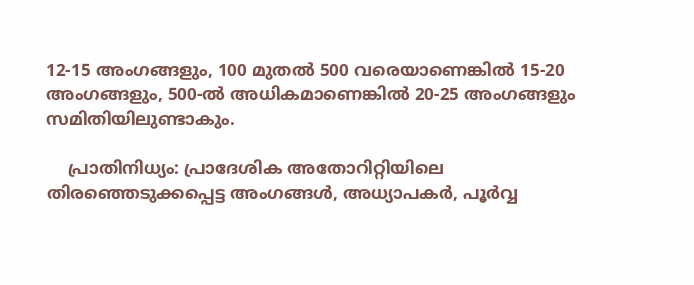12-15 അംഗങ്ങളും, 100 മുതൽ 500 വരെയാണെങ്കിൽ 15-20 അംഗങ്ങളും, 500-ൽ അധികമാണെങ്കിൽ 20-25 അംഗങ്ങളും സമിതിയിലുണ്ടാകും.

    പ്രാതിനിധ്യം: പ്രാദേശിക അതോറിറ്റിയിലെ തിരഞ്ഞെടുക്കപ്പെട്ട അംഗങ്ങൾ, അധ്യാപകർ, പൂർവ്വ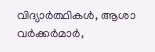വിദ്യാർത്ഥികൾ, ആശാ വർക്കർമാർ,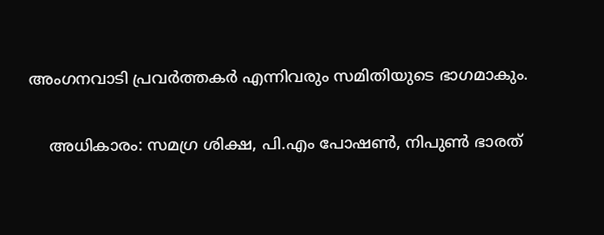അംഗനവാടി പ്രവർത്തകർ എന്നിവരും സമിതിയുടെ ഭാഗമാകും.

    അധികാരം: സമഗ്ര ശിക്ഷ, പി.എം പോഷൺ, നിപുൺ ഭാരത്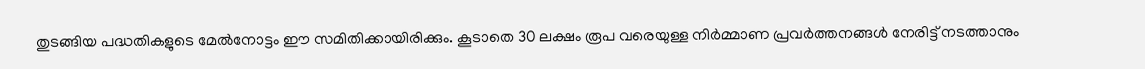തുടങ്ങിയ പദ്ധതികളുടെ മേൽനോട്ടം ഈ സമിതിക്കായിരിക്കും. കൂടാതെ 30 ലക്ഷം രൂപ വരെയുള്ള നിർമ്മാണ പ്രവർത്തനങ്ങൾ നേരിട്ട് നടത്താനും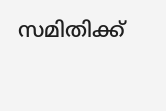സമിതിക്ക്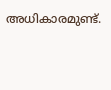അധികാരമുണ്ട്.